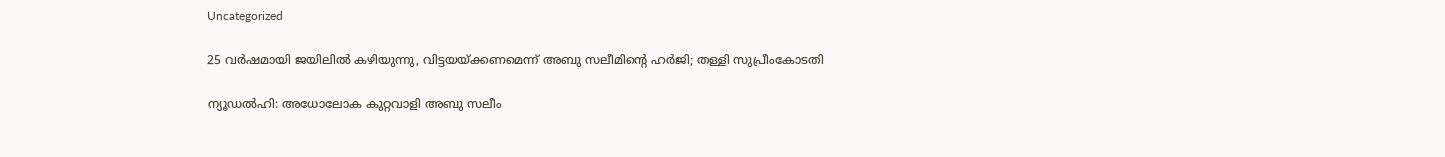Uncategorized

25 വര്‍ഷമായി ജയിലില്‍ കഴിയുന്നു, വിട്ടയയ്ക്കണമെന്ന് അബു സലീമിന്റെ ഹര്‍ജി; തള്ളി സുപ്രീംകോടതി

ന്യൂഡല്‍ഹി: അധോലോക കുറ്റവാളി അബു സലീം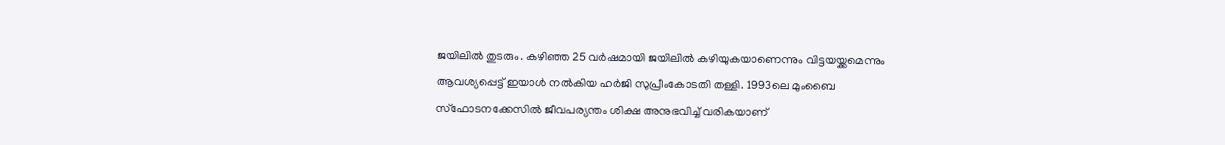ജയിലില്‍ തുടരും. കഴിഞ്ഞ 25 വര്‍ഷമായി ജയിലില്‍ കഴിയുകയാണെന്നും വിട്ടയയ്ക്കമെന്നും ആവശ്യപ്പെട്ട് ഇയാള്‍ നല്‍കിയ ഹര്‍ജി സുപ്രീംകോടതി തള്ളി. 1993ലെ മുംബൈ സ്‌ഫോടനക്കേസില്‍ ജീവപര്യന്തം ശിക്ഷ അനുഭവിച്ച് വരികയാണ്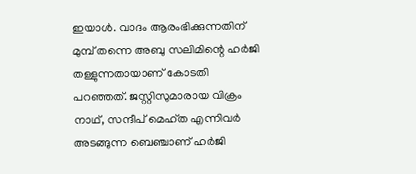ഇയാള്‍. വാദം ആരംഭിക്കുന്നതിന് മുമ്പ് തന്നെ അബു സലിമിന്റെ ഹര്‍ജി തള്ളുന്നതായാണ് കോടതി പറഞ്ഞത്. ജസ്റ്റിസുമാരായ വിക്രം നാഥ്, സന്ദീപ് മെഹ്ത എന്നിവര്‍ അടങ്ങുന്ന ബെഞ്ചാണ് ഹര്‍ജി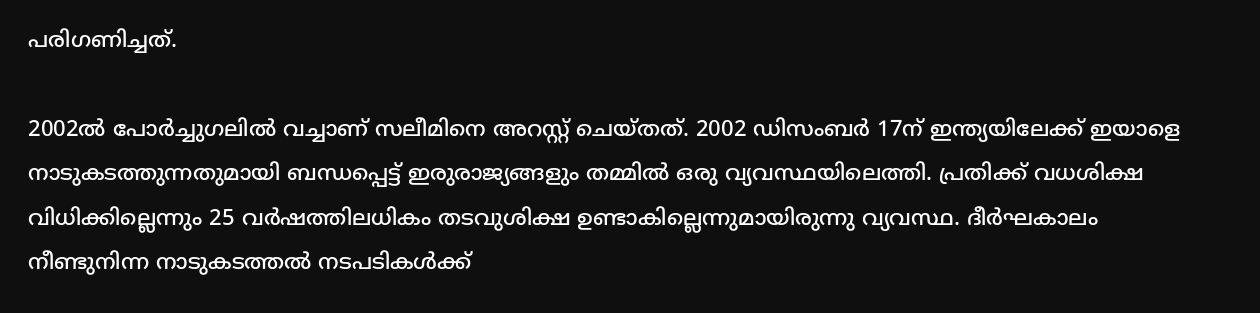പരിഗണിച്ചത്.

2002ല്‍ പോര്‍ച്ചുഗലില്‍ വച്ചാണ് സലീമിനെ അറസ്റ്റ് ചെയ്തത്. 2002 ഡിസംബര്‍ 17ന് ഇന്ത്യയിലേക്ക് ഇയാളെ നാടുകടത്തുന്നതുമായി ബന്ധപ്പെട്ട് ഇരുരാജ്യങ്ങളും തമ്മിൽ ഒരു വ്യവസ്ഥയിലെത്തി. പ്രതിക്ക് വധശിക്ഷ വിധിക്കില്ലെന്നും 25 വര്‍ഷത്തിലധികം തടവുശിക്ഷ ഉണ്ടാകില്ലെന്നുമായിരുന്നു വ്യവസ്ഥ. ദീര്‍ഘകാലം നീണ്ടുനിന്ന നാടുകടത്തല്‍ നടപടികള്‍ക്ക്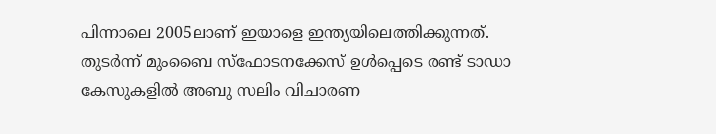പിന്നാലെ 2005ലാണ് ഇയാളെ ഇന്ത്യയിലെത്തിക്കുന്നത്. തുടര്‍ന്ന് മുംബൈ സ്‌ഫോടനക്കേസ് ഉള്‍പ്പെടെ രണ്ട് ടാഡാ കേസുകളില്‍ അബു സലിം വിചാരണ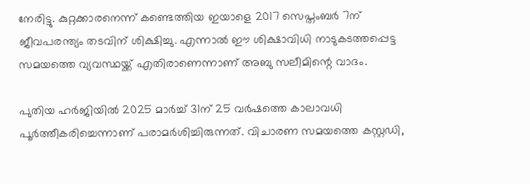നേരിട്ടു. കുറ്റക്കാരനെന്ന് കണ്ടെത്തിയ ഇയാളെ 2017 സെപ്തംബര്‍ 7ന് ജീവപരന്ത്യം തടവിന് ശിക്ഷിച്ചു. എന്നാല്‍ ഈ ശിക്ഷാവിധി നാടുകടത്തപ്പെട്ട സമയത്തെ വ്യവസ്ഥയ്ക്ക് എതിരാണെന്നാണ് അബു സലീമിന്റെ വാദം.

പുതിയ ഹര്‍ജിയില്‍ 2025 മാര്‍ച്ച് 31ന് 25 വര്‍ഷത്തെ കാലാവധി പൂര്‍ത്തീകരിച്ചെന്നാണ് പരാമര്‍ശിച്ചിരുന്നത്. വിചാരണ സമയത്തെ കസ്റ്റഡി,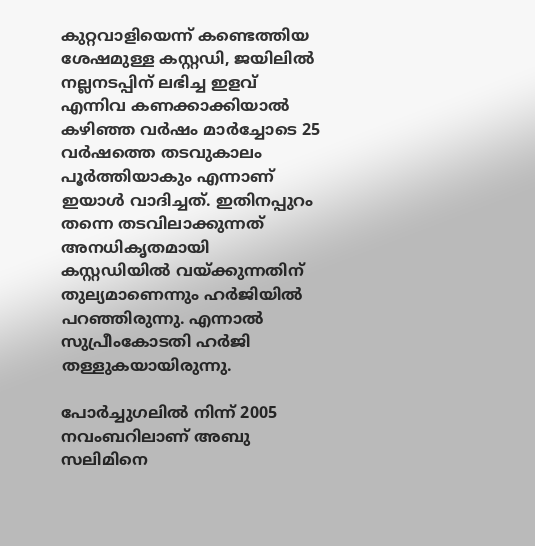കുറ്റവാളിയെന്ന് കണ്ടെത്തിയ ശേഷമുള്ള കസ്റ്റഡി, ജയിലില്‍ നല്ലനടപ്പിന് ലഭിച്ച ഇളവ് എന്നിവ കണക്കാക്കിയാല്‍ കഴിഞ്ഞ വര്‍ഷം മാര്‍ച്ചോടെ 25 വര്‍ഷത്തെ തടവുകാലം പൂര്‍ത്തിയാകും എന്നാണ് ഇയാള്‍ വാദിച്ചത്. ഇതിനപ്പുറം തന്നെ തടവിലാക്കുന്നത് അനധികൃതമായി കസ്റ്റഡിയില്‍ വയ്ക്കുന്നതിന് തുല്യമാണെന്നും ഹര്‍ജിയില്‍ പറഞ്ഞിരുന്നു. എന്നാല്‍ സുപ്രീംകോടതി ഹര്‍ജി തള്ളുകയായിരുന്നു.

പോർച്ചുഗലിൽ നിന്ന് 2005 നവംബറിലാണ് അബു സലിമിനെ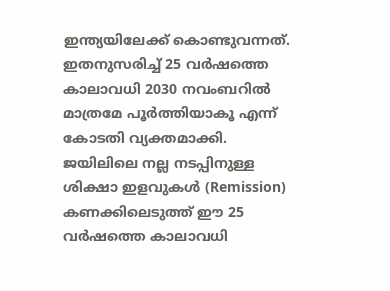ഇന്ത്യയിലേക്ക് കൊണ്ടുവന്നത്. ഇതനുസരിച്ച് 25 വർഷത്തെ കാലാവധി 2030 നവംബറിൽ മാത്രമേ പൂർത്തിയാകൂ എന്ന് കോടതി വ്യക്തമാക്കി. ജയിലിലെ നല്ല നടപ്പിനുള്ള ശിക്ഷാ ഇളവുകൾ (Remission) കണക്കിലെടുത്ത് ഈ 25 വർഷത്തെ കാലാവധി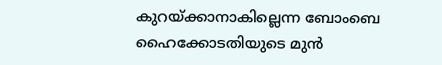കുറയ്ക്കാനാകില്ലെന്ന ബോംബെ ഹൈക്കോടതിയുടെ മുൻ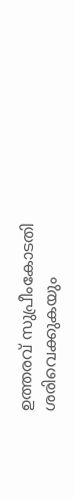ഉത്തരവ് സുപ്രീംകോടതി ശരിവെക്കുകയും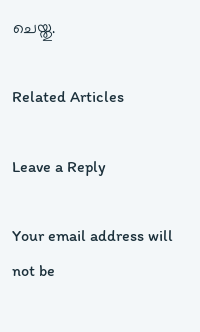ചെയ്തു.

Related Articles

Leave a Reply

Your email address will not be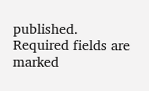published. Required fields are marked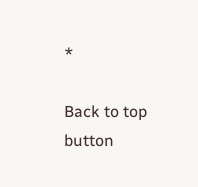*

Back to top button